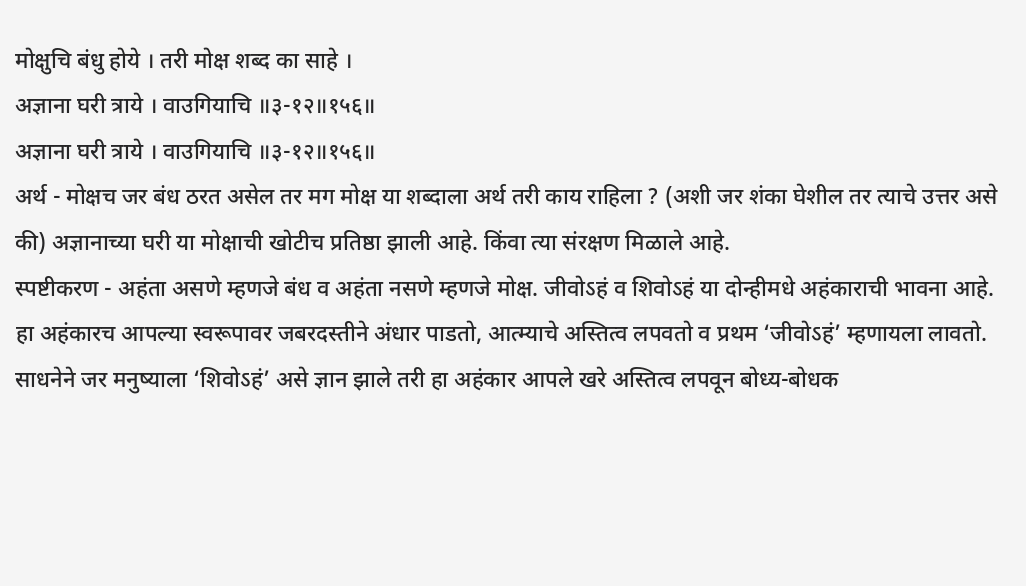मोक्षुचि बंधु होये । तरी मोक्ष शब्द का साहे ।
अज्ञाना घरी त्राये । वाउगियाचि ॥३-१२॥१५६॥
अज्ञाना घरी त्राये । वाउगियाचि ॥३-१२॥१५६॥
अर्थ - मोक्षच जर बंध ठरत असेल तर मग मोक्ष या शब्दाला अर्थ तरी काय राहिला ? (अशी जर शंका घेशील तर त्याचे उत्तर असे की) अज्ञानाच्या घरी या मोक्षाची खोटीच प्रतिष्ठा झाली आहे. किंवा त्या संरक्षण मिळाले आहे.
स्पष्टीकरण - अहंता असणे म्हणजे बंध व अहंता नसणे म्हणजे मोक्ष. जीवोऽहं व शिवोऽहं या दोन्हीमधे अहंकाराची भावना आहे. हा अहंकारच आपल्या स्वरूपावर जबरदस्तीने अंधार पाडतो, आत्म्याचे अस्तित्व लपवतो व प्रथम ‘जीवोऽहं’ म्हणायला लावतो. साधनेने जर मनुष्याला ‘शिवोऽहं’ असे ज्ञान झाले तरी हा अहंकार आपले खरे अस्तित्व लपवून बोध्य-बोधक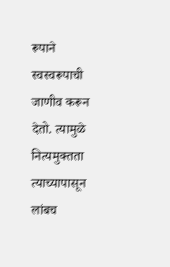रूपाने स्वस्वरूपाची जाणीव करून देतो. त्यामुळे नित्यमुक्तता त्याच्यापासून लांबच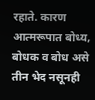रहाते. कारण आत्मरूपात बोध्य, बोधक व बोध असे तीन भेद नसूनही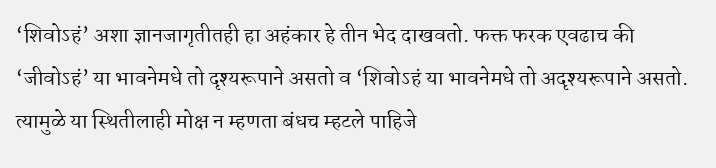‘शिवोऽहं’ अशा ज्ञानजागृतीतही हा अहंकार हे तीन भेद दाखवतो. फक्त फरक एवढाच की ‘जीवोऽहं’ या भावनेमधे तो दृश्यरूपाने असतो व ‘शिवोऽहं या भावनेमधे तो अदृश्यरूपाने असतो. त्यामुळे या स्थितीलाही मोक्ष न म्हणता बंधच म्हटले पाहिजे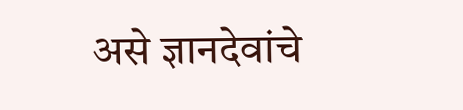असे ज्ञानदेवांचे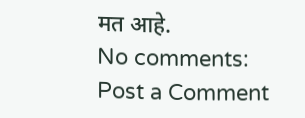मत आहे.
No comments:
Post a Comment